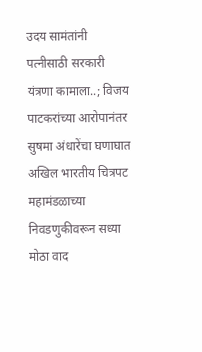उदय सामंतांनी पत्नीसाठी सरकारी यंत्रणा कामाला..; विजय पाटकरांच्या आरोपानंतर सुषमा अंधारेंचा घणाघात
अखिल भारतीय चित्रपट महामंडळाच्या निवडणुकीवरून सध्या मोठा वाद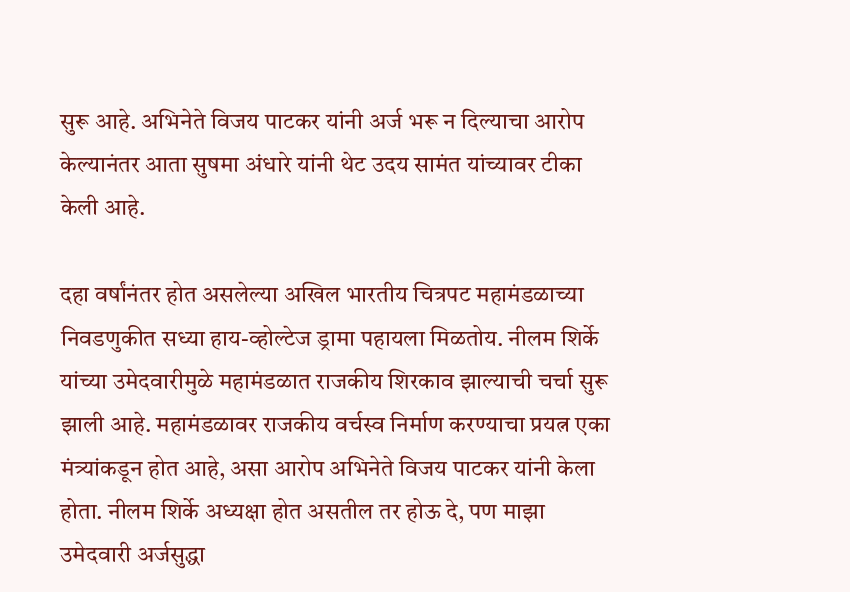सुरू आहे. अभिनेते विजय पाटकर यांनी अर्ज भरू न दिल्याचा आरोप केल्यानंतर आता सुषमा अंधारे यांनी थेट उदय सामंत यांच्यावर टीका केली आहे.

दहा वर्षांनंतर होत असलेल्या अखिल भारतीय चित्रपट महामंडळाच्या निवडणुकीत सध्या हाय-व्होल्टेज ड्रामा पहायला मिळतोय. नीलम शिर्के यांच्या उमेदवारीमुळे महामंडळात राजकीय शिरकाव झाल्याची चर्चा सुरू झाली आहे. महामंडळावर राजकीय वर्चस्व निर्माण करण्याचा प्रयत्न एका मंत्र्यांकडून होत आहे, असा आरोप अभिनेते विजय पाटकर यांनी केला होता. नीलम शिर्के अध्यक्षा होत असतील तर होऊ दे, पण माझा उमेदवारी अर्जसुद्धा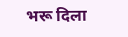भरू दिला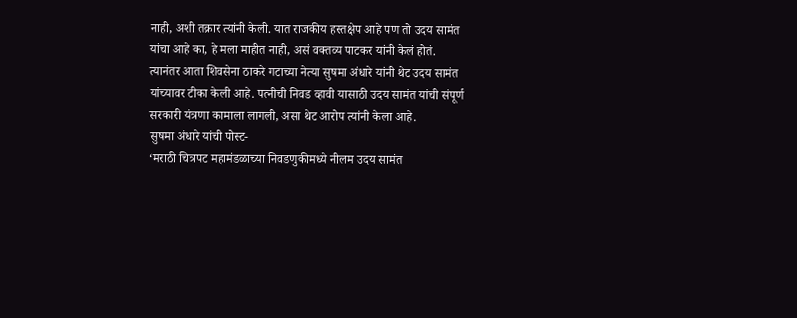नाही, अशी तक्रार त्यांनी केली. यात राजकीय हस्तक्षेप आहे पण तो उदय सामंत यांचा आहे का, हे मला माहीत नाही, असं वक्तव्य पाटकर यांनी केलं होतं. त्यानंतर आता शिवसेना ठाकरे गटाच्या नेत्या सुषमा अंधारे यांनी थेट उदय सामंत यांच्यावर टीका केली आहे. पत्नीची निवड व्हावी यासाठी उदय सामंत यांची संपूर्ण सरकारी यंत्रणा कामाला लागली, असा थेट आरोप त्यांनी केला आहे.
सुषमा अंधारे यांची पोस्ट-
‘मराठी चित्रपट महामंडळाच्या निवडणुकीमध्ये नीलम उदय सामंत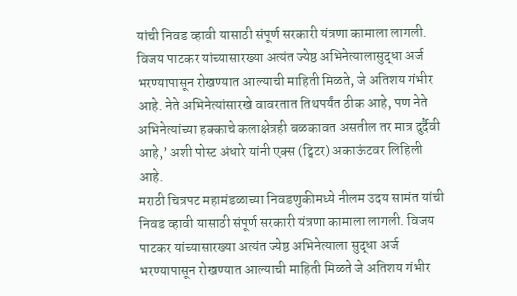यांची निवड व्हावी यासाठी संपूर्ण सरकारी यंत्रणा कामाला लागली. विजय पाटकर यांच्यासारख्या अत्यंत ज्येष्ठ अभिनेत्यालासुद्धा अर्ज भरण्यापासून रोखण्यात आल्याची माहिती मिळते, जे अतिशय गंभीर आहे. नेते अभिनेत्यांसारखे वावरतात तिथपर्यंत ठीक आहे, पण नेते अभिनेत्यांच्या हक्काचे कलाक्षेत्रही बळकावत असतील तर मात्र दुर्दैवी आहे,’ अशी पोस्ट अंधारे यांनी एक्स (ट्विटर) अकाऊंटवर लिहिली आहे.
मराठी चित्रपट महामंडळाच्या निवडणुकीमध्ये नीलम उदय सामंत यांची निवड व्हावी यासाठी संपूर्ण सरकारी यंत्रणा कामाला लागली. विजय पाटकर यांच्यासारख्या अत्यंत ज्येष्ठ अभिनेत्याला सुद्धा अर्ज भरण्यापासून रोखण्यात आल्याची माहिती मिळते जे अतिशय गंभीर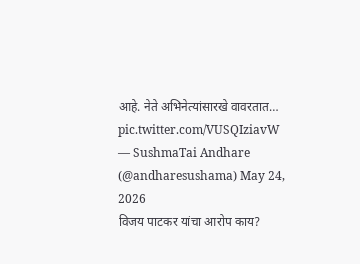आहे. नेते अभिनेत्यांसारखे वावरतात… pic.twitter.com/VUSQIziavW
— SushmaTai Andhare (@andharesushama) May 24, 2026
विजय पाटकर यांचा आरोप काय?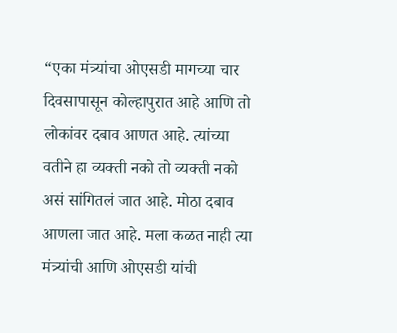“एका मंत्र्यांचा ओएसडी मागच्या चार दिवसापासून कोल्हापुरात आहे आणि तो लोकांवर दबाव आणत आहे. त्यांच्या वतीने हा व्यक्ती नको तो व्यक्ती नको असं सांगितलं जात आहे. मोठा दबाव आणला जात आहे. मला कळत नाही त्या मंत्र्यांची आणि ओएसडी यांची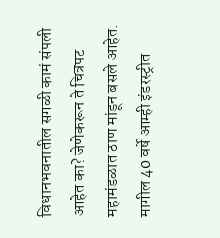विधानभवनातील सगळी कामं संपली आहेत का? जेणेकरून ते चित्रपट महामंडळात ठाण मांडून बसले आहेत. मागील 40 वर्षे आम्ही इंडरस्ट्रीत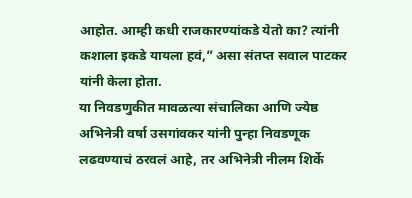आहोत. आम्ही कधी राजकारण्यांकडे येतो का? त्यांनी कशाला इकडे यायला हवं,” असा संतप्त सवाल पाटकर यांनी केला होता.
या निवडणुकीत मावळत्या संचालिका आणि ज्येष्ठ अभिनेत्री वर्षा उसगांवकर यांनी पुन्हा निवडणूक लढवण्याचं ठरवलं आहे, तर अभिनेत्री नीलम शिर्के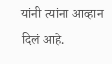यांनी त्यांना आव्हान दिलं आहे.